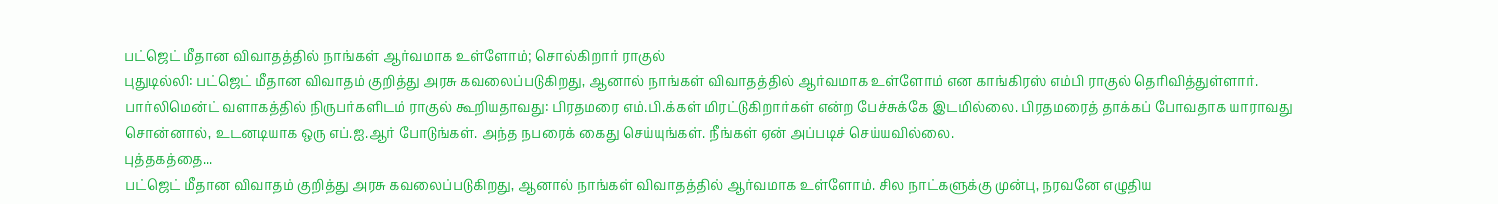பட்ஜெட் மீதான விவாதத்தில் நாங்கள் ஆர்வமாக உள்ளோம்; சொல்கிறார் ராகுல்
புதுடில்லி: பட்ஜெட் மீதான விவாதம் குறித்து அரசு கவலைப்படுகிறது, ஆனால் நாங்கள் விவாதத்தில் ஆர்வமாக உள்ளோம் என காங்கிரஸ் எம்பி ராகுல் தெரிவித்துள்ளார்.
பார்லிமென்ட் வளாகத்தில் நிருபர்களிடம் ராகுல் கூறியதாவது: பிரதமரை எம்.பி.க்கள் மிரட்டுகிறார்கள் என்ற பேச்சுக்கே இடமில்லை. பிரதமரைத் தாக்கப் போவதாக யாராவது சொன்னால், உடனடியாக ஒரு எப்.ஐ.ஆர் போடுங்கள். அந்த நபரைக் கைது செய்யுங்கள். நீங்கள் ஏன் அப்படிச் செய்யவில்லை.
புத்தகத்தை...
பட்ஜெட் மீதான விவாதம் குறித்து அரசு கவலைப்படுகிறது, ஆனால் நாங்கள் விவாதத்தில் ஆர்வமாக உள்ளோம். சில நாட்களுக்கு முன்பு, நரவனே எழுதிய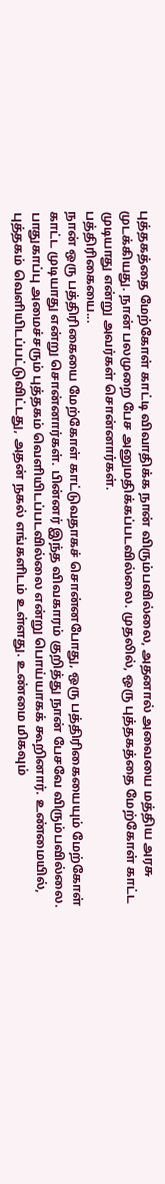புத்தகத்தை மேற்கோள் காட்டி விவாதிக்க நான் விரும்பவில்லை, அதனால் அவையை மத்திய அரசு முடக்கியது. நான் பலமுறை பேச அனுமதிக்கப்படவில்லை. முதலில், ஒரு புத்தகத்தை மேற்கோள் காட்ட முடியாது என்று அவர்கள் சொன்னார்கள்.
பத்திரிகையை...
நான் ஒரு பத்திரிகையை மேற்கோள் காட்டுவதாகச் சொன்னபோது, ஒரு பத்திரிகையையும் மேற்கோள் காட்ட முடியாது என்று சொன்னார்கள். பின்னர் இந்த விவகாரம் குறித்து நான் பேசவே விரும்பவில்லை. பாதுகாப்பு அமைச்சரும் புத்தகம் வெளியிடப்படவில்லை என்று பொய்யாகக் கூறினார். உண்மையில், புத்தகம் வெளியிடப்பட்டுவிட்டது, அதன் நகல் எங்களிடம் உள்ளது. உண்மை மிகவும்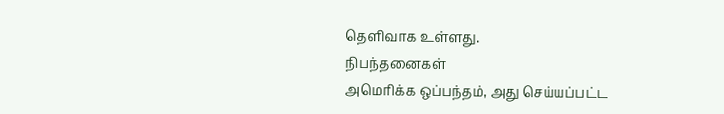தெளிவாக உள்ளது.
நிபந்தனைகள்
அமெரிக்க ஒப்பந்தம், அது செய்யப்பட்ட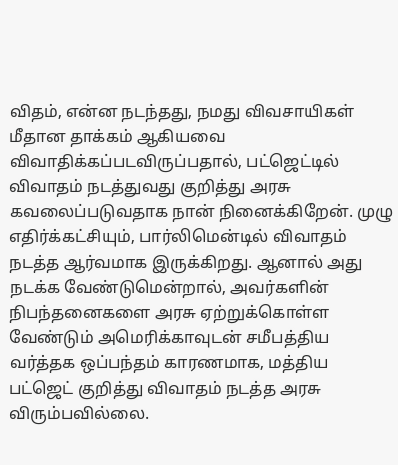விதம், என்ன நடந்தது, நமது விவசாயிகள் மீதான தாக்கம் ஆகியவை விவாதிக்கப்படவிருப்பதால், பட்ஜெட்டில் விவாதம் நடத்துவது குறித்து அரசு கவலைப்படுவதாக நான் நினைக்கிறேன். முழு எதிர்க்கட்சியும், பார்லிமென்டில் விவாதம் நடத்த ஆர்வமாக இருக்கிறது. ஆனால் அது நடக்க வேண்டுமென்றால், அவர்களின் நிபந்தனைகளை அரசு ஏற்றுக்கொள்ள வேண்டும் அமெரிக்காவுடன் சமீபத்திய வர்த்தக ஒப்பந்தம் காரணமாக, மத்திய பட்ஜெட் குறித்து விவாதம் நடத்த அரசு விரும்பவில்லை.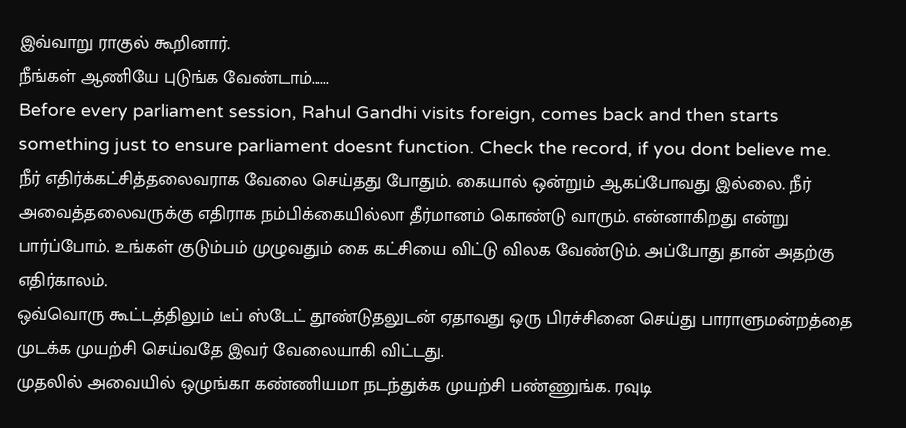இவ்வாறு ராகுல் கூறினார்.
நீங்கள் ஆணியே புடுங்க வேண்டாம்......
Before every parliament session, Rahul Gandhi visits foreign, comes back and then starts something just to ensure parliament doesnt function. Check the record, if you dont believe me.
நீர் எதிர்க்கட்சித்தலைவராக வேலை செய்தது போதும். கையால் ஒன்றும் ஆகப்போவது இல்லை. நீர் அவைத்தலைவருக்கு எதிராக நம்பிக்கையில்லா தீர்மானம் கொண்டு வாரும். என்னாகிறது என்று பார்ப்போம். உங்கள் குடும்பம் முழுவதும் கை கட்சியை விட்டு விலக வேண்டும். அப்போது தான் அதற்கு எதிர்காலம்.
ஒவ்வொரு கூட்டத்திலும் டீப் ஸ்டேட் தூண்டுதலுடன் ஏதாவது ஒரு பிரச்சினை செய்து பாராளுமன்றத்தை முடக்க முயற்சி செய்வதே இவர் வேலையாகி விட்டது.
முதலில் அவையில் ஒழுங்கா கண்ணியமா நடந்துக்க முயற்சி பண்ணுங்க. ரவுடி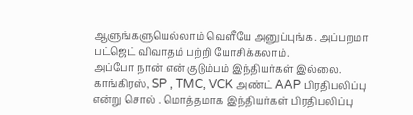ஆளுங்களுயெல்லாம் வெளீயே அனுப்புங்க. அப்பறமா பட்ஜெட் விவாதம் பற்றி யோசிக்கலாம்.
அப்போ நான் என் குடும்பம் இந்தியர்கள் இல்லை. காங்கிரஸ், SP , TMC, VCK அண்ட் AAP பிரதிபலிப்பு என்று சொல் . மொத்தமாக இந்தியர்கள் பிரதிபலிப்பு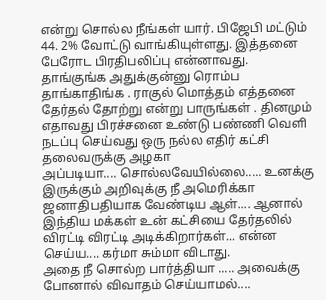என்று சொல்ல நீங்கள் யார். பிஜேபி மட்டும் 44. 2% வோட்டு வாங்கியுள்ளது. இத்தனை பேரோட பிரதிபலிப்பு என்னாவது. தாங்குங்க அதுக்குன்னு ரொம்ப தாங்காதிங்க . ராகுல் மொத்தம் எத்தனை தேர்தல் தோற்று என்று பாருங்கள் . தினமும் எதாவது பிரச்சனை உண்டு பண்ணி வெளி நடப்பு செய்வது ஒரு நல்ல எதிர் கட்சி தலைவருக்கு அழகா
அப்படியா.... சொல்லவேயில்லை..... உனக்கு இருக்கும் அறிவுக்கு நீ அமெரிக்கா ஜனாதிபதியாக வேண்டிய ஆள்.... ஆனால் இந்திய மக்கள் உன் கட்சியை தேர்தலில் விரட்டி விரட்டி அடிக்கிறார்கள்... என்ன செய்ய.... கர்மா சும்மா விடாது.
அதை நீ சொல்ற பார்த்தியா ..... அவைக்கு போனால் விவாதம் செய்யாமல்....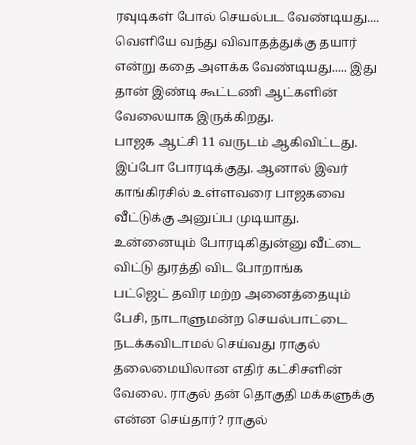ரவுடிகள் போல் செயல்பட வேண்டியது.... வெளியே வந்து விவாதத்துக்கு தயார் என்று கதை அளக்க வேண்டியது..... இது தான் இண்டி கூட்டணி ஆட்களின் வேலையாக இருக்கிறது.
பாஜக ஆட்சி 11 வருடம் ஆகிவிட்டது. இப்போ போரடிக்குது. ஆனால் இவர் காங்கிரசில் உள்ளவரை பாஜகவை வீட்டுக்கு அனுப்ப முடியாது.
உன்னையும் போரடிகிதுன்னு வீட்டை விட்டு துரத்தி விட போறாங்க
பட்ஜெட் தவிர மற்ற அனைத்தையும் பேசி, நாடாளுமன்ற செயல்பாட்டை நடக்கவிடாமல் செய்வது ராகுல் தலைமையிலான எதிர் கட்சிசளின் வேலை. ராகுல் தன் தொகுதி மக்களுக்கு என்ன செய்தார்? ராகுல்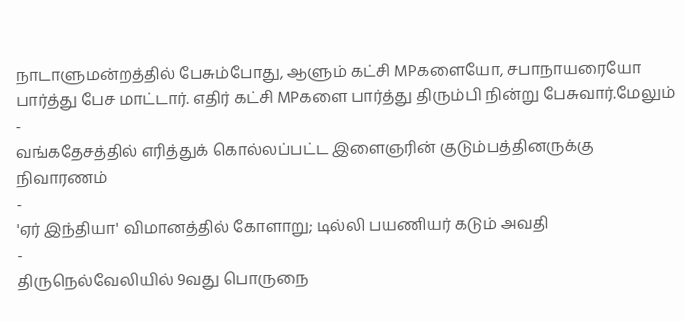நாடாளுமன்றத்தில் பேசும்போது, ஆளும் கட்சி MPகளையோ, சபாநாயரையோ பார்த்து பேச மாட்டார். எதிர் கட்சி MPகளை பார்த்து திரும்பி நின்று பேசுவார்.மேலும்
-
வங்கதேசத்தில் எரித்துக் கொல்லப்பட்ட இளைஞரின் குடும்பத்தினருக்கு நிவாரணம்
-
'ஏர் இந்தியா' விமானத்தில் கோளாறு; டில்லி பயணியர் கடும் அவதி
-
திருநெல்வேலியில் 9வது பொருநை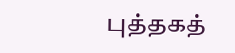புத்தகத்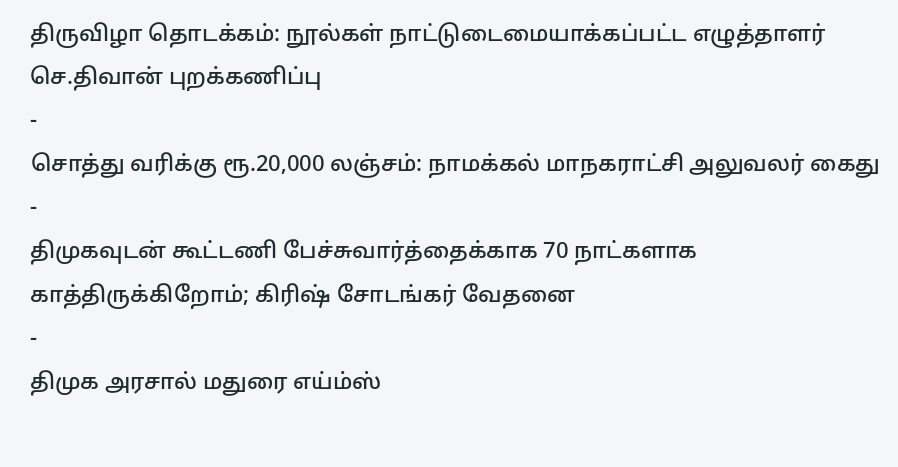திருவிழா தொடக்கம்: நூல்கள் நாட்டுடைமையாக்கப்பட்ட எழுத்தாளர் செ.திவான் புறக்கணிப்பு
-
சொத்து வரிக்கு ரூ.20,000 லஞ்சம்: நாமக்கல் மாநகராட்சி அலுவலர் கைது
-
திமுகவுடன் கூட்டணி பேச்சுவார்த்தைக்காக 70 நாட்களாக காத்திருக்கிறோம்; கிரிஷ் சோடங்கர் வேதனை
-
திமுக அரசால் மதுரை எய்ம்ஸ்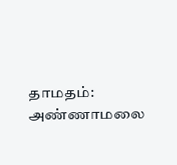தாமதம்: அண்ணாமலை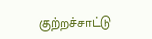குற்றச்சாட்டு